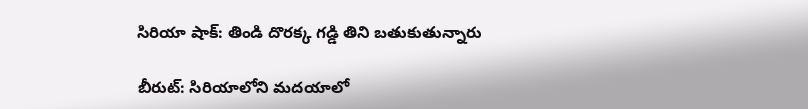సిరియా షాక్: తిండి దొరక్క గడ్డి తిని బతుకుతున్నారు

బీరుట్: సిరియాలోని మదయాలో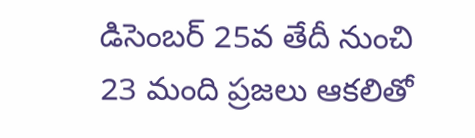డిసెంబర్ 25వ తేదీ నుంచి 23 మంది ప్రజలు ఆకలితో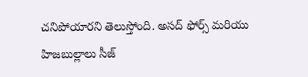చనిపోయారని తెలుస్తోంది. అసద్ ఫోర్స్ మరియు హిజబుల్లాలు సీజ్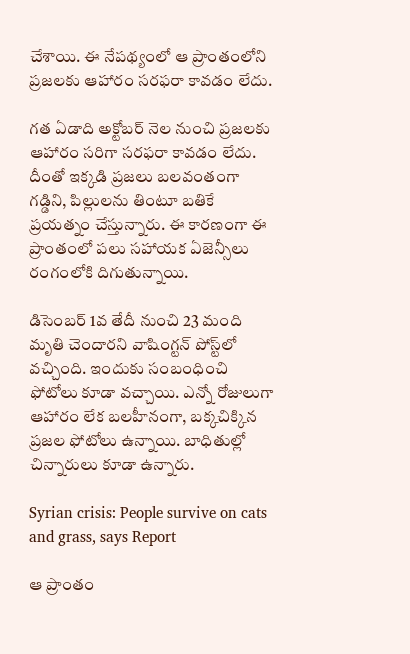చేశాయి. ఈ నేపథ్యంలో ఆ ప్రాంతంలోని ప్రజలకు ఆహారం సరఫరా కావడం లేదు.

గత ఏడాది అక్టోబర్ నెల నుంచి ప్రజలకు ఆహారం సరిగా సరఫరా కావడం లేదు. దీంతో ఇక్కడి ప్రజలు బలవంతంగా గడ్డిని, పిల్లులను తింటూ బతికే ప్రయత్నం చేస్తున్నారు. ఈ కారణంగా ఈ ప్రాంతంలో పలు సహాయక ఏజెన్సీలు రంగంలోకి దిగుతున్నాయి.

డిసెంబర్ 1వ తేదీ నుంచి 23 మంది మృతి చెందారని వాషింగ్టన్ పోస్ట్‌లో వచ్చింది. ఇందుకు సంబంధించి ఫోటోలు కూడా వచ్చాయి. ఎన్నో రోజులుగా ఆహారం లేక బలహీనంగా, బక్కచిక్కిన ప్రజల ఫోటోలు ఉన్నాయి. బాధితుల్లో చిన్నారులు కూడా ఉన్నారు.

Syrian crisis: People survive on cats and grass, says Report

ఆ ప్రాంతం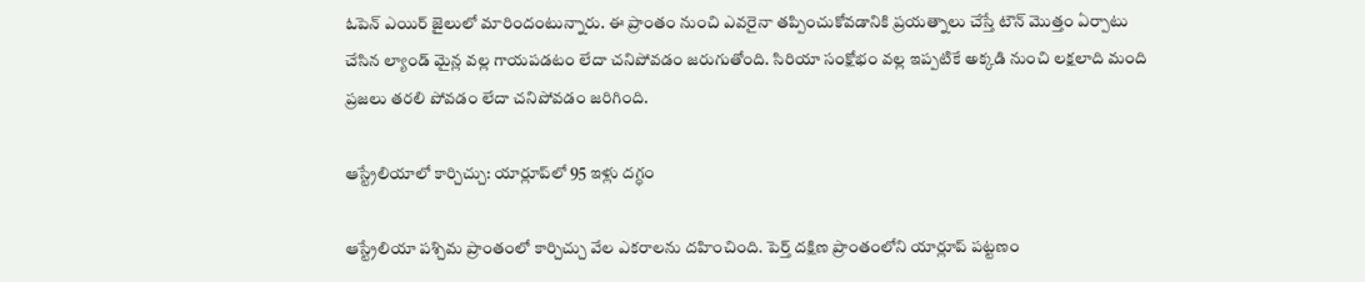ఓపెన్ ఎయిర్ జైలులో మారిందంటున్నారు. ఈ ప్రాంతం నుంచి ఎవరైనా తప్పించుకోవడానికి ప్రయత్నాలు చేస్తే టౌన్ మొత్తం ఏర్పాటు చేసిన ల్యాండ్ మైన్ల వల్ల గాయపడటం లేదా చనిపోవడం జరుగుతోంది. సిరియా సంక్షోభం వల్ల ఇప్పటికే అక్కడి నుంచి లక్షలాది మంది ప్రజలు తరలి పోవడం లేదా చనిపోవడం జరిగింది.

ఆస్ట్రేలియాలో కార్చిచ్చు: యార్లూప్‌లో 95 ఇళ్లు దగ్ధం

ఆస్ట్రేలియా పశ్చిమ ప్రాంతంలో కార్చిచ్చు వేల ఎకరాలను దహించింది. పెర్త్‌ దక్షిణ ప్రాంతంలోని యార్లూప్‌ పట్టణం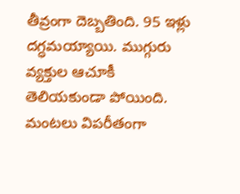తీవ్రంగా దెబ్బతింది. 95 ఇళ్లు దగ్ధమయ్యాయి. ముగ్గురు వ్యక్తుల ఆచూకీ తెలియకుండా పోయింది. మంటలు విపరీతంగా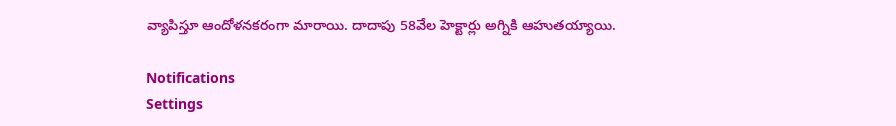వ్యాపిస్తూ ఆందోళనకరంగా మారాయి. దాదాపు 58వేల హెక్టార్లు అగ్నికి ఆహుతయ్యాయి.

Notifications
Settings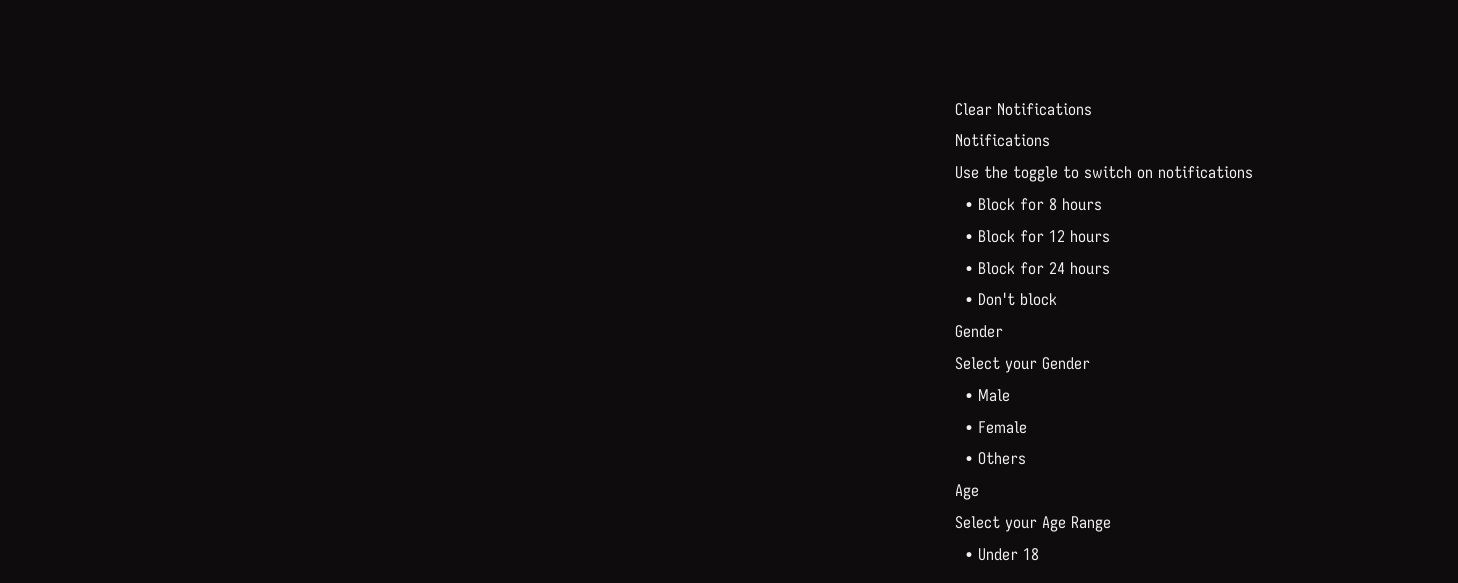Clear Notifications
Notifications
Use the toggle to switch on notifications
  • Block for 8 hours
  • Block for 12 hours
  • Block for 24 hours
  • Don't block
Gender
Select your Gender
  • Male
  • Female
  • Others
Age
Select your Age Range
  • Under 18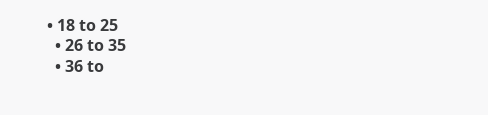• 18 to 25
  • 26 to 35
  • 36 to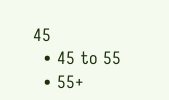45
  • 45 to 55
  • 55+